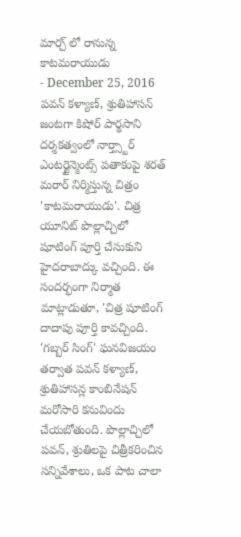మార్చ్ లో రానున్న కాటమరాయుడు
- December 25, 2016
పవన్ కళ్యాణ్, శ్రుతిహాసన్ జంటగా కిషోర్ పార్థసాని దర్శకత్వంలో నార్త్స్టార్ ఎంటర్టైన్మెంట్స్ పతాకంపై శరత్ మరార్ నిర్మిస్తున్న చిత్రం 'కాటమరాయుడు'. చిత్ర యూనిట్ పొల్లాచ్చిలో షూటింగ్ పూర్తి చేసుకుని హైదరాబాద్కు వచ్చింది. ఈ సందర్భంగా నిర్మాత మాట్లాడుతూ, 'చిత్ర షూటింగ్ దాదాపు పూర్తి కావచ్చింది. 'గబ్బర్ సింగ్' ఘనవిజయం తర్వాత పవన్ కళ్యాణ్, శ్రుతిహాసన్ల కాంబినేషన్ మరోసారి కనువిందు చేయబోతుంది. పొల్లాచ్చిలో పవన్, శ్రుతిలపై చిత్రీకరించిన సన్నివేశాలు, ఒక పాట చాలా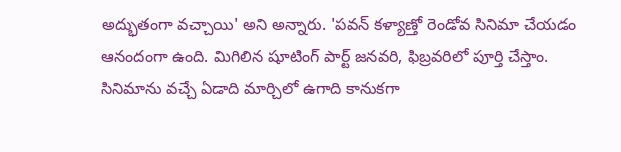అద్భుతంగా వచ్చాయి' అని అన్నారు. 'పవన్ కళ్యాణ్తో రెండోవ సినిమా చేయడం ఆనందంగా ఉంది. మిగిలిన షూటింగ్ పార్ట్ జనవరి, ఫిబ్రవరిలో పూర్తి చేస్తాం.
సినిమాను వచ్చే ఏడాది మార్చిలో ఉగాది కానుకగా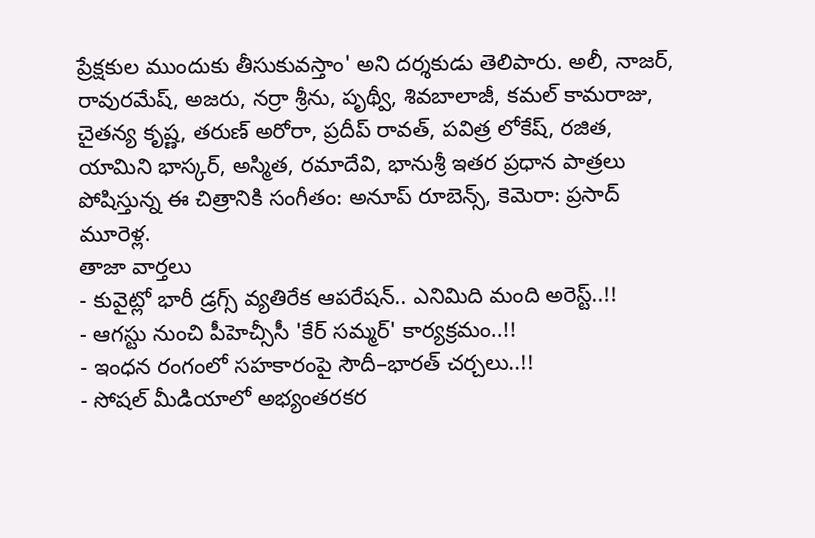ప్రేక్షకుల ముందుకు తీసుకువస్తాం' అని దర్శకుడు తెలిపారు. అలీ, నాజర్, రావురమేష్, అజరు, నర్రా శ్రీను, పృథ్వీ, శివబాలాజీ, కమల్ కామరాజు, చైతన్య కృష్ణ, తరుణ్ అరోరా, ప్రదీప్ రావత్, పవిత్ర లోకేష్, రజిత, యామిని భాస్కర్, అస్మిత, రమాదేవి, భానుశ్రీ ఇతర ప్రధాన పాత్రలు పోషిస్తున్న ఈ చిత్రానికి సంగీతం: అనూప్ రూబెన్స్, కెమెరా: ప్రసాద్ మూరెళ్ల.
తాజా వార్తలు
- కువైట్లో భారీ డ్రగ్స్ వ్యతిరేక ఆపరేషన్.. ఎనిమిది మంది అరెస్ట్..!!
- ఆగస్టు నుంచి పీహెచ్సీసీ 'కేర్ సమ్మర్' కార్యక్రమం..!!
- ఇంధన రంగంలో సహకారంపై సౌదీ–భారత్ చర్చలు..!!
- సోషల్ మీడియాలో అభ్యంతరకర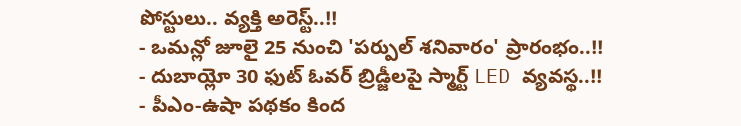పోస్టులు.. వ్యక్తి అరెస్ట్..!!
- ఒమన్లో జూలై 25 నుంచి 'పర్పుల్ శనివారం' ప్రారంభం..!!
- దుబాయ్లో 30 ఫుట్ ఓవర్ బ్రిడ్జీలపై స్మార్ట్ LED వ్యవస్థ..!!
- పీఎం-ఉషా పథకం కింద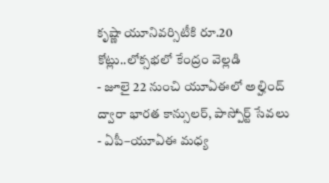కృష్ణా యూనివర్సిటీకి రూ.20 కోట్లు..లోక్సభలో కేంద్రం వెల్లడి
- జూలై 22 నుంచి యూఏఈలో అల్హింద్ ద్వారా భారత కాన్సులర్, పాస్పోర్ట్ సేవలు
- ఏపీ–యూఏఈ మధ్య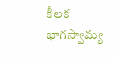కీలక భాగస్వామ్య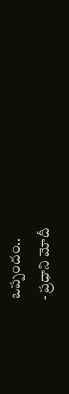ఒప్పందం..
- ప్రధాని మోదీ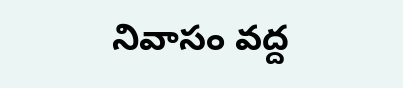నివాసం వద్ద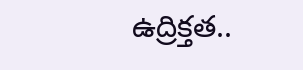ఉద్రిక్తత..